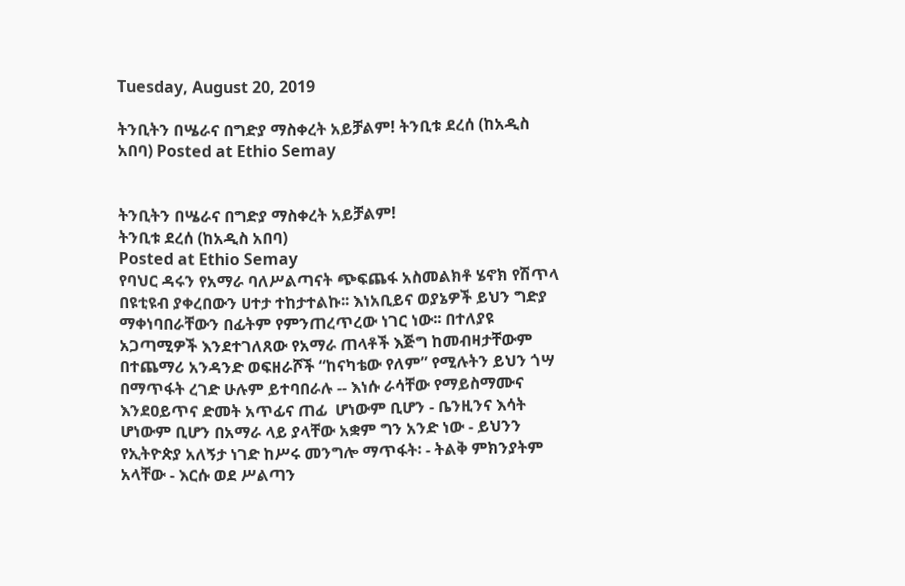Tuesday, August 20, 2019

ትንቢትን በሤራና በግድያ ማስቀረት አይቻልም! ትንቢቱ ደረሰ (ከአዲስ አበባ) Posted at Ethio Semay


ትንቢትን በሤራና በግድያ ማስቀረት አይቻልም!
ትንቢቱ ደረሰ (ከአዲስ አበባ)
Posted at Ethio Semay
የባህር ዳሩን የአማራ ባለሥልጣናት ጭፍጨፋ አስመልክቶ ሄኖክ የሽጥላ በዩቲዩብ ያቀረበውን ሀተታ ተከታተልኩ፡፡ እነአቢይና ወያኔዎች ይህን ግድያ ማቀነባበራቸውን በፊትም የምንጠረጥረው ነገር ነው፡፡ በተለያዩ አጋጣሚዎች እንደተገለጸው የአማራ ጠላቶች እጅግ ከመብዛታቸውም በተጨማሪ አንዳንድ ወፍዘራሾች “ከናካቴው የለም” የሚሉትን ይህን ጎሣ በማጥፋት ረገድ ሁሉም ይተባበራሉ -- እነሱ ራሳቸው የማይስማሙና እንደዐይጥና ድመት አጥፊና ጠፊ  ሆነውም ቢሆን - ቤንዚንና እሳት ሆነውም ቢሆን በአማራ ላይ ያላቸው አቋም ግን አንድ ነው - ይህንን የኢትዮጵያ አለኝታ ነገድ ከሥሩ መንግሎ ማጥፋት፡ - ትልቅ ምክንያትም አላቸው - እርሱ ወደ ሥልጣን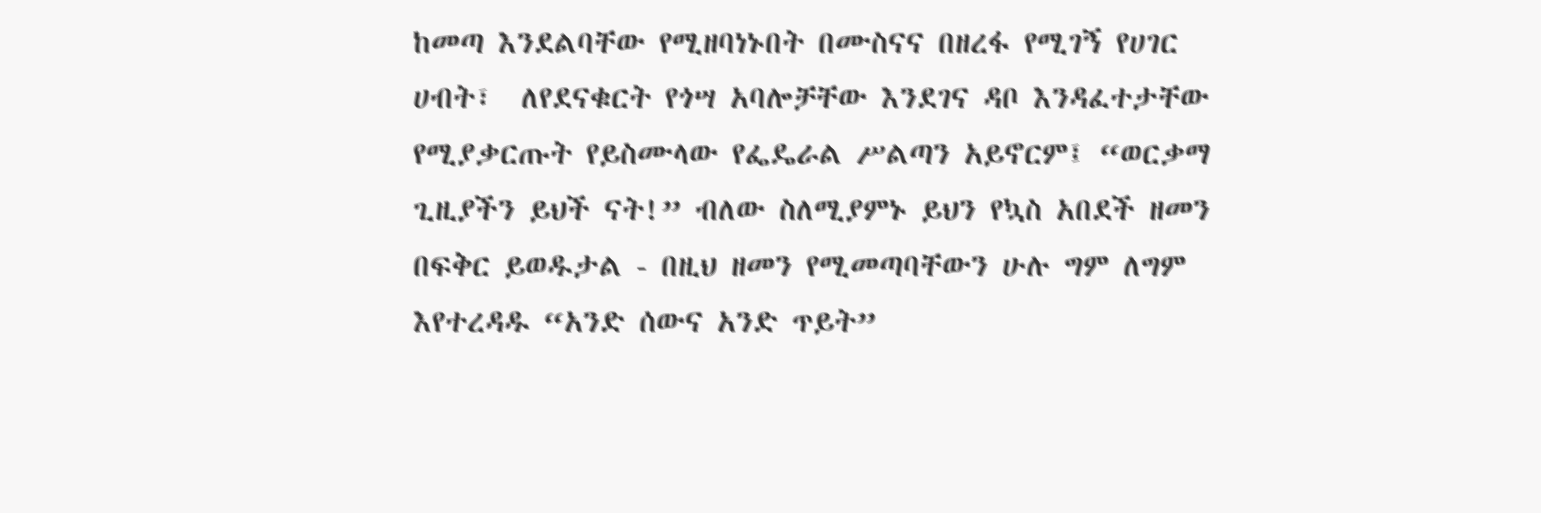ከመጣ እንደልባቸው የሚዘባነኑበት በሙስናና በዘረፋ የሚገኝ የሀገር ሀብት፣  ለየደናቁርት የጎሣ አባሎቻቸው እንደገና ዳቦ እንዳፈተታቸው የሚያቃርጡት የይስሙላው የፌዴራል ሥልጣን አይኖርም፤ “ወርቃማ ጊዚያችን ይህች ናት!” ብለው ስለሚያምኑ ይህን የኳስ አበደች ዘመን በፍቅር ይወዱታል - በዚህ ዘመን የሚመጣባቸውን ሁሉ ግም ለግም እየተረዳዱ “አንድ ሰውና አንድ ጥይት”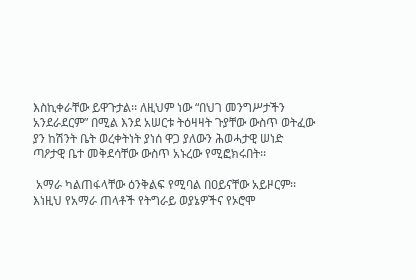እስኪቀራቸው ይዋጉታል፡፡ ለዚህም ነው “በህገ መንግሥታችን አንደራደርም” በሚል እንደ አሠርቱ ትዕዛዛት ጉያቸው ውስጥ ወትፈው ያን ከሽንት ቤት ወረቀትነት ያነሰ ዋጋ ያለውን ሕወሓታዊ ሠነድ ጣዖታዊ ቤተ መቅደሳቸው ውስጥ አኑረው የሚፎክሩበት፡፡

 አማራ ካልጠፋላቸው ዕንቅልፍ የሚባል በዐይናቸው አይዞርም፡፡ እነዚህ የአማራ ጠላቶች የትግራይ ወያኔዎችና የኦሮሞ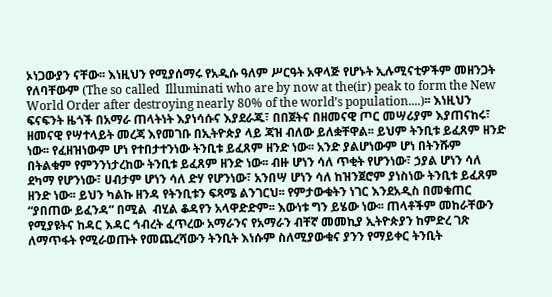ኦነጋውያን ናቸው፡፡ እነዚህን የሚያሰማሩ የአዲሱ ዓለም ሥርዓት አዋላጅ የሆኑት ኢሉሚናቲዎችም መዘንጋት የለባቸውም (The so called  Illuminati who are by now at the(ir) peak to form the New World Order after destroying nearly 80% of the world’s population....)፡፡ እነዚህን ፍናፍንት ዜጎች በአማራ ጠላትነት እያነሳሱና እያደራጁ፣ በበጀትና በዘመናዊ ጦር መሣሪያም እያጠናከሩ፣ ዘመናዊ የሣተላይት መረጃ እየመገቡ በኢትዮጵያ ላይ ጃዝ ብለው ይለቋቸዋል፡፡ ይህም ትንቢቱ ይፈጸም ዘንድ ነው፡፡ የፈዘዝነውም ሆነ የተበታተንነው ትንቢቱ ይፈጸም ዘንድ ነው፡፡ አንድ ያልሆነውም ሆነ በትንሹም በትልቁም የምንንነታረከው ትንቢቱ ይፈጸም ዘንድ ነው፡፡ ብዙ ሆነን ሳለ ጥቂት የሆንነው፣ ኃያል ሆነን ሳለ ደካማ የሆንነው፣ ሀብታም ሆነን ሳለ ድሃ የሆንነው፣ አንበሣ ሆነን ሳለ ከዝንጀሮም ያነስነው ትንቢቱ ይፈጸም ዘንድ ነው፡፡ ይህን ካልኩ ዘንዳ የትንቢቱን ፍጻሜ ልንገርህ፡፡ የምታውቁትን ነገር እንደአዲስ በመቁጠር “ያበጠው ይፈንዳ” በሚል  ብሂል ቆዳየን አላዋድድም፡፡ እውነቱ ግን ይሄው ነው፡፡ ጠላቶችም መከራቸውን የሚያዩትና ከዳር እዳር ኅብረት ፈጥረው አማራንና የአማራን ብቸኛ መመኪያ ኢትዮጵያን ከምድረ ገጽ ለማጥፋት የሚራወጡት የመጨረሻውን ትንቢት እነሱም ስለሚያውቁና ያንን የማይቀር ትንቢት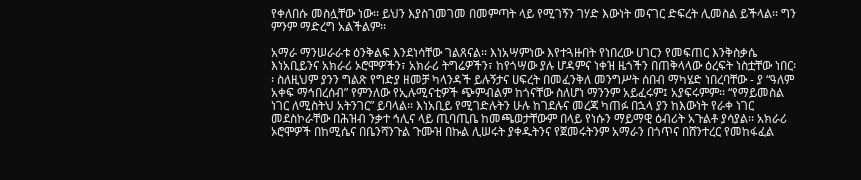የቀለበሱ መስሏቸው ነው፡፡ ይህን እያስገመገመ በመምጣት ላይ የሚገኝን ገሃድ እውነት መናገር ድፍረት ሊመስል ይችላል፡፡ ግን ምንም ማድረግ አልችልም፡፡

አማራ ማንሠራራቱ ዕንቅልፍ እንደነሳቸው ገልጸናል፡፡ እነአሣምነው እየተጓዙበት የነበረው ሀገርን የመፍጠር እንቅስቃሴ እነአቢይንና አክራሪ ኦሮሞዎችን፣ አክራሪ ትግሬዎችን፣ ከየጎሣው ያሉ ሆዳምና ነቀዝ ዜጎችን በጠቅላላው ዕረፍት ነስቷቸው ነበር፡፡ ስለዚህም ያንን ግልጽ የግድያ ዘመቻ ካላንዳች ይሉኝታና ሀፍረት በመፈንቅለ መንግሥት ሰበብ ማካሄድ ነበረባቸው - ያ “ዓለም አቀፍ ማኅበረሰብ” የምንለው የኢሉሚናቲዎች ጭምብልም ከጎናቸው ስለሆነ ማንንም አይፈሩም፤ አያፍሩምም፡፡ “የማይመስል ነገር ለሚስትህ አትንገር” ይባላል፡፡ እነአቢይ የሚገድሉትን ሁሉ ከገደሉና መረጃ ካጠፉ በኋላ ያን ከእውነት የራቀ ነገር መደስኮራቸው በሕዝብ ንቃተ ኅሊና ላይ ጢባጢቤ ከመጫወታቸውም በላይ የነሱን ማይማዊ ዕብሪት አጉልቶ ያሳያል፡፡ አክራሪ ኦሮሞዎች በከሚሴና በቤንሻንጉል ጉሙዝ በኩል ሊሠሩት ያቀዱትንና የጀመሩትንም አማራን በጎጥና በሸንተረር የመከፋፈል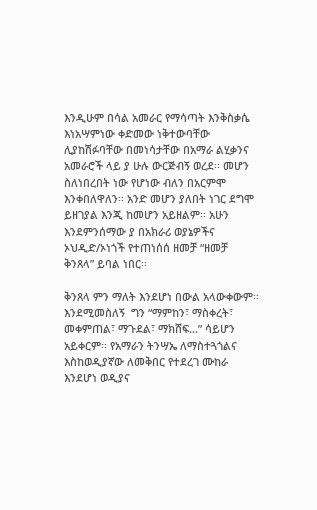እንዲሁም በሳል አመራር የማሳጣት እንቅስቃሴ እነአሣምነው ቀድመው ነቅተውባቸው ሊያከሽፉባቸው በመነሳታቸው በአማራ ልሂቃንና አመራሮች ላይ ያ ሁሉ ውርጅብኝ ወረደ፡፡ መሆን ስለነበረበት ነው የሆነው ብለን በአርምሞ እንቀበለዋለን፡፡ አንድ መሆን ያለበት ነገር ደግሞ ይዘገያል እንጂ ከመሆን አይዘልም፡፡ አሁን እንደምንሰማው ያ በአክራሪ ወያኔዎችና ኦህዲድ/ኦነጎች የተጠነሰሰ ዘመቻ “ዘመቻ ቅንጸላ” ይባል ነበር፡፡

ቅንጸላ ምን ማለት እንደሆነ በውል አላውቀውም፡፡እንደሚመስለኝ  ግን “ማምከን፣ ማስቀረት፣ መቀምጠል፣ ማጉደል፣ ማክሸፍ...” ሳይሆን አይቀርም፡፡ የአማራን ትንሣኤ ለማስተጓጎልና እስከወዲያኛው ለመቅበር የተደረገ ሙከራ እንደሆነ ወዲያና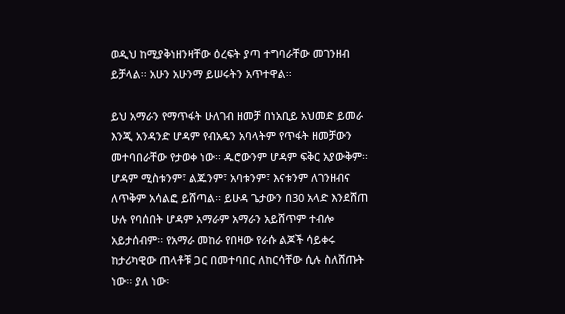ወዲህ ከሚያቅነዘንዛቸው ዕረፍት ያጣ ተግባራቸው መገንዘብ ይቻላል፡፡ አሁን አሁንማ ይሠሩትን አጥተዋል፡፡

ይህ አማራን የማጥፋት ሁለገብ ዘመቻ በነአቢይ አህመድ ይመራ እንጂ አንዳንድ ሆዳም የብአዴን አባላትም የጥፋት ዘመቻውን መተባበራቸው የታወቀ ነው፡፡ ዱሮውንም ሆዳም ፍቅር አያውቅም፡፡ ሆዳም ሚስቱንም፣ ልጁንም፣ አባቱንም፣ እናቱንም ለገንዘብና ለጥቅም አሳልፎ ይሸጣል፡፡ ይሁዳ ጌታውን በ30 አላድ እንደሸጠ ሁሉ የባሰበት ሆዳም አማራም አማራን አይሸጥም ተብሎ አይታሰብም፡፡ የአማራ መከራ የበዛው የራሱ ልጆች ሳይቀሩ ከታሪካዊው ጠላቶቹ ጋር በመተባበር ለከርሳቸው ሲሉ ስለሸጡት ነው፡፡ ያለ ነው፡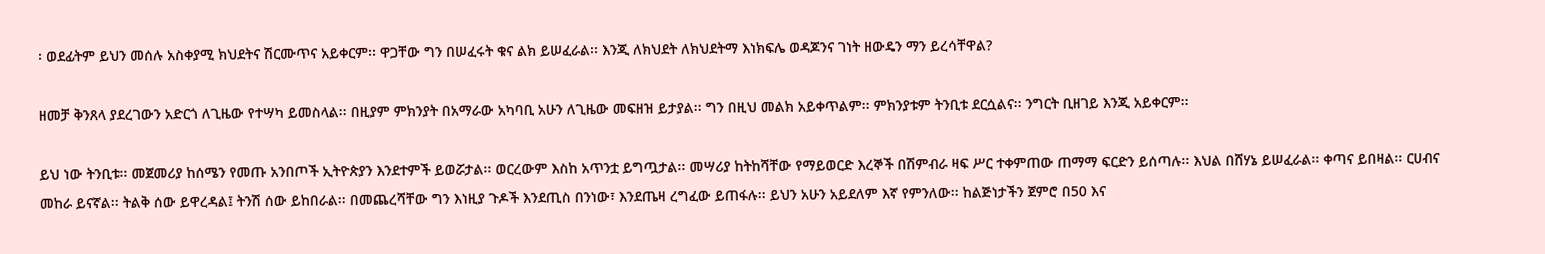፡ ወደፊትም ይህን መሰሉ አስቀያሚ ክህደትና ሽርሙጥና አይቀርም፡፡ ዋጋቸው ግን በሠፈሩት ቁና ልክ ይሠፈራል፡፡ እንጂ ለክህደት ለክህደትማ እነክፍሌ ወዳጆንና ገነት ዘውዴን ማን ይረሳቸዋል?

ዘመቻ ቅንጸላ ያደረገውን አድርጎ ለጊዜው የተሣካ ይመስላል፡፡ በዚያም ምክንያት በአማራው አካባቢ አሁን ለጊዜው መፍዘዝ ይታያል፡፡ ግን በዚህ መልክ አይቀጥልም፡፡ ምክንያቱም ትንቢቱ ደርሷልና፡፡ ንግርት ቢዘገይ እንጂ አይቀርም፡፡

ይህ ነው ትንቢቱ፡፡ መጀመሪያ ከሰሜን የመጡ አንበጦች ኢትዮጵያን እንደተምች ይወሯታል፡፡ ወርረውም እስከ አጥንቷ ይግጧታል፡፡ መሣሪያ ከትከሻቸው የማይወርድ እረኞች በሽምብራ ዛፍ ሥር ተቀምጠው ጠማማ ፍርድን ይሰጣሉ፡፡ እህል በሸሃኔ ይሠፈራል፡፡ ቀጣና ይበዛል፡፡ ርሀብና መከራ ይናኛል፡፡ ትልቅ ሰው ይዋረዳል፤ ትንሽ ሰው ይከበራል፡፡ በመጨረሻቸው ግን እነዚያ ጉዶች እንደጢስ በንነው፣ እንደጤዛ ረግፈው ይጠፋሉ፡፡ ይህን አሁን አይደለም እኛ የምንለው፡፡ ከልጅነታችን ጀምሮ በ50 እና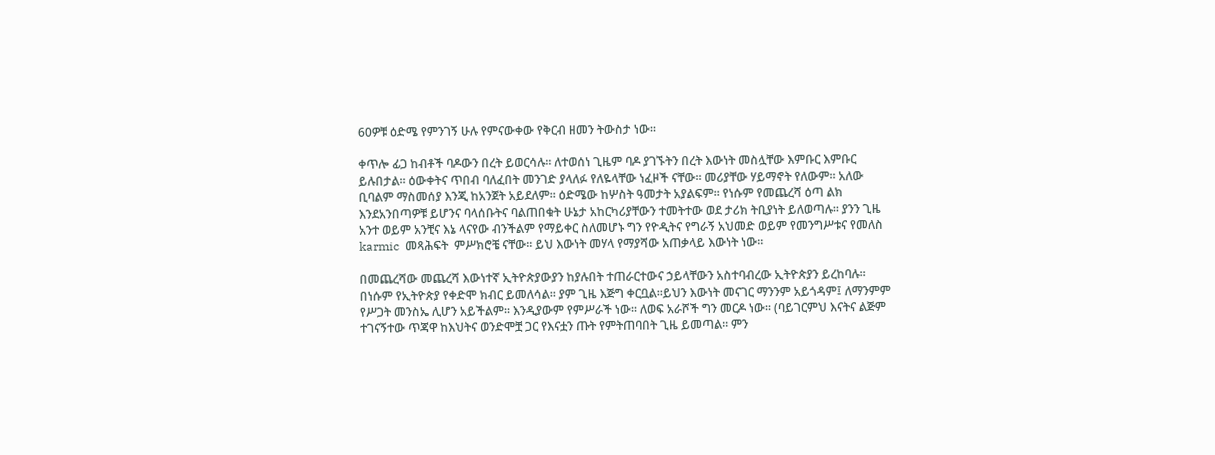60ዎቹ ዕድሜ የምንገኝ ሁሉ የምናውቀው የቅርብ ዘመን ትውስታ ነው፡፡

ቀጥሎ ፊጋ ከብቶች ባዶውን በረት ይወርሳሉ፡፡ ለተወሰነ ጊዜም ባዶ ያገኙትን በረት እውነት መስሏቸው እምቡር እምቡር ይሉበታል፡፡ ዕውቀትና ጥበብ ባለፈበት መንገድ ያላለፉ የለዬላቸው ነፈዞች ናቸው፡፡ መሪያቸው ሃይማኖት የለውም፡፡ አለው ቢባልም ማስመሰያ እንጂ ከአንጀት አይደለም፡፡ ዕድሜው ከሦስት ዓመታት አያልፍም፡፡ የነሱም የመጨረሻ ዕጣ ልክ እንደአንበጣዎቹ ይሆንና ባላሰቡትና ባልጠበቁት ሁኔታ አከርካሪያቸውን ተመትተው ወደ ታሪክ ትቢያነት ይለወጣሉ፡፡ ያንን ጊዜ አንተ ወይም አንቺና እኔ ላናየው ብንችልም የማይቀር ስለመሆኑ ግን የዮዲትና የግራኝ አህመድ ወይም የመንግሥቱና የመለስ karmic  መጻሕፍት  ምሥክሮቼ ናቸው፡፡ ይህ እውነት መሃላ የማያሻው አጠቃላይ እውነት ነው፡፡

በመጨረሻው መጨረሻ እውነተኛ ኢትዮጵያውያን ከያሉበት ተጠራርተውና ኃይላቸውን አስተባብረው ኢትዮጵያን ይረከባሉ፡፡ በነሱም የኢትዮጵያ የቀድሞ ክብር ይመለሳል፡፡ ያም ጊዜ እጅግ ቀርቧል፡፡ይህን እውነት መናገር ማንንም አይጎዳም፤ ለማንምም የሥጋት መንስኤ ሊሆን አይችልም፡፡ እንዲያውም የምሥራች ነው፡፡ ለወፍ አራሾች ግን መርዶ ነው፡፡ (ባይገርምህ እናትና ልጅም ተገናኝተው ጥጃዋ ከእህትና ወንድሞቿ ጋር የእናቷን ጡት የምትጠባበት ጊዜ ይመጣል፡፡ ምን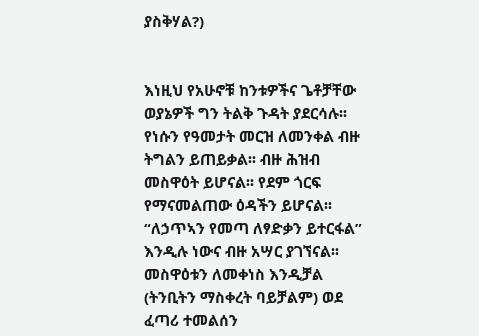ያስቅሃል?)


እነዚህ የአሁኖቹ ከንቱዎችና ጌቶቻቸው ወያኔዎች ግን ትልቅ ጉዳት ያደርሳሉ፡፡ የነሱን የዓመታት መርዝ ለመንቀል ብዙ ትግልን ይጠይቃል፡፡ ብዙ ሕዝብ መስዋዕት ይሆናል፡፡ የደም ጎርፍ የማናመልጠው ዕዳችን ይሆናል፡፡ “ለኃጥኣን የመጣ ለፃድቃን ይተርፋል” እንዲሉ ነውና ብዙ አሣር ያገኘናል፡፡ መስዋዕቱን ለመቀነስ እንዲቻል (ትንቢትን ማስቀረት ባይቻልም) ወደ ፈጣሪ ተመልሰን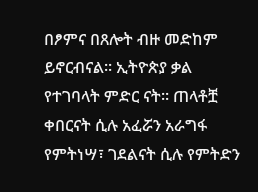በፆምና በጸሎት ብዙ መድከም ይኖርብናል፡፡ ኢትዮጵያ ቃል የተገባላት ምድር ናት፡፡ ጠላቶቿ ቀበርናት ሲሉ አፈሯን አራግፋ የምትነሣ፣ ገደልናት ሲሉ የምትድን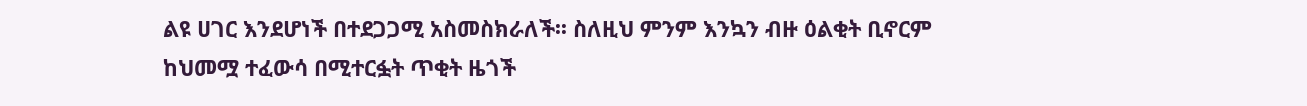ልዩ ሀገር እንደሆነች በተደጋጋሚ አስመስክራለች፡፡ ስለዚህ ምንም እንኳን ብዙ ዕልቂት ቢኖርም ከህመሟ ተፈውሳ በሚተርፏት ጥቂት ዜጎች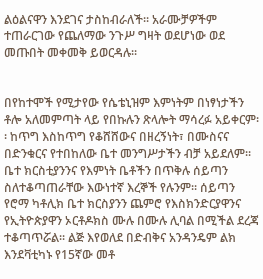ልዕልናዋን እንደገና ታስከብራለች፡፡ አራሙቻዎችም ተጠራርገው የጨለማው ንጉሥ ግዛት ወደሆነው ወደ መጡበት መቀመቅ ይወርዳሉ፡፡


በየከተሞች የሚታየው የሴቴኒዝም እምነትም በነፃነታችን ቶሎ አለመምጣት ላይ የበኩሉን ጽላሎት ማሳረፉ አይቀርም፡፡ ከጥግ እስከጥግ የቆሸሸውና በዘረኝነት፣ በሙስናና በድንቁርና የተበከለው ቤተ መንግሥታችን ብቻ አይደለም፡፡ ቤተ ክርስቲያንንና የእምነት ቤቶችን በጥቅሉ ሰይጣን ስለተቆጣጠራቸው እውነተኛ እረኞች የሉንም፡፡ ሰይጣን የሮማ ካቶሊክ ቤተ ክርስያንን ጨምሮ የእስክንድርያዋንና የኢትዮጵያዋን ኦርቶዶክስ ሙሉ በሙሉ ሊባል በሚችል ደረጃ ተቆጣጥሯል፡፡ ልጅ እየወለደ በድብቅና አንዳንዴም ልክ እንደቫቲካኑ የ15ኛው መቶ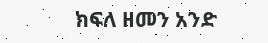ክፍለ ዘመን አንድ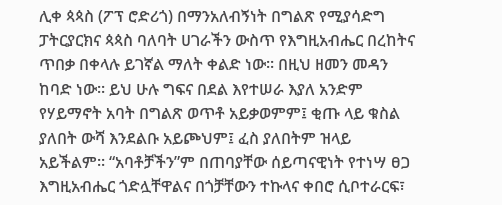ሊቀ ጳጳስ (ፖፕ ሮድሪጎ) በማንአለብኝነት በግልጽ የሚያሳድግ ፓትርያርክና ጳጳስ ባለባት ሀገራችን ውስጥ የእግዚአብሔር በረከትና ጥበቃ በቀላሉ ይገኛል ማለት ቀልድ ነው፡፡ በዚህ ዘመን መዳን ከባድ ነው፡፡ ይህ ሁሉ ግፍና በደል እየተሠራ እያለ አንድም የሃይማኖት አባት በግልጽ ወጥቶ አይቃወምም፤ ቂጡ ላይ ቁስል ያለበት ውሻ እንደልቡ አይጮህም፤ ፈስ ያለበትም ዝላይ አይችልም፡፡ “አባቶቻችን”ም በጠባያቸው ሰይጣናዊነት የተነሣ ፀጋ እግዚአብሔር ጎድሏቸዋልና በጎቻቸውን ተኩላና ቀበሮ ሲቦተራርፍ፣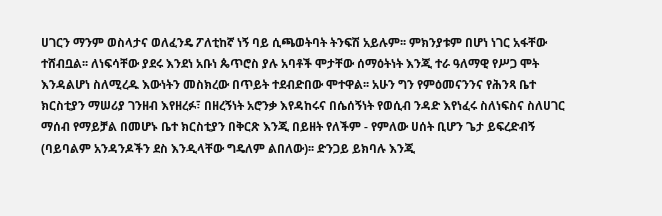ሀገርን ማንም ወስላታና ወለፈንዴ ፖለቲከኛ ነኝ ባይ ሲጫወትባት ትንፍሽ አይሉም፡፡ ምክንያቱም በሆነ ነገር አፋቸው ተሸብቧል፡፡ ለነፍሳቸው ያደሩ እንደነ አቡነ ጴጥሮስ ያሉ አባቶች ሞታቸው ሰማዕትነት እንጂ ተራ ዓለማዊ የሥጋ ሞት እንዳልሆነ ስለሚረዱ እውነትን መስክረው በጥይት ተደብድበው ሞተዋል፡፡ አሁን ግን የምዕመናንንና የሕንጻ ቤተ ክርስቲያን ማሠሪያ ገንዘብ እየዘረፉ፣ በዘረኝነት አሮንቃ እየዳከሩና በሴሰኝነት የወሲብ ንዳድ እየነፈሩ ስለነፍስና ስለሀገር ማሰብ የማይቻል በመሆኑ ቤተ ክርስቲያን በቅርጽ እንጂ በይዘት የለችም - የምለው ሀሰት ቢሆን ጌታ ይፍረድብኝ (ባይባልም አንዳንዶችን ደስ እንዲላቸው ግዴለም ልበለው)፡፡ ድንጋይ ይክባሉ እንጂ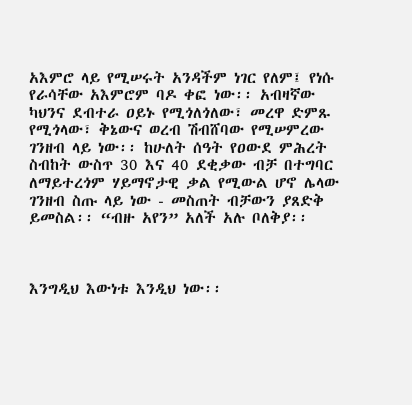አእምሮ ላይ የሚሠሩት አንዳችም ነገር የለም፤ የነሱ የራሳቸው አእምሮም ባዶ ቀፎ ነው፡፡ አብዛኛው ካህንና ደብተራ ዐይኑ የሚጎለጎለው፣ መረዋ ድምጹ የሚጎላው፣ ቅኔውና ወረብ ሽብሸባው የሚሠምረው ገንዘብ ላይ ነው፡፡ ከሁለት ሰዓት የዐውደ ምሕረት ስብከት ውስጥ 30 እና 40 ደቂቃው ብቻ በተግባር ለማይተረጎም ሃይማኖታዊ ቃል የሚውል ሆኖ ሌላው ገንዘብ ስጡ ላይ ነው - መስጠት ብቻውን ያጸድቅ ይመስል፡፡ “ብዙ አየን” አለች አሉ ቦለቅያ፡፡



እንግዲህ እውነቱ እንዲህ ነው፡፡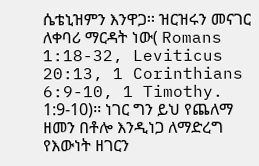ሴቴኒዝምን እንዋጋ፡፡ ዝርዝሩን መናገር ለቀባሪ ማርዳት ነው( Romans 1:18-32, Leviticus 20:13, 1 Corinthians 6:9-10, 1 Timothy. 1:9-10)፡፡ ነገር ግን ይህ የጨለማ ዘመን በቶሎ እንዲነጋ ለማድረግ የእውነት ዘገርን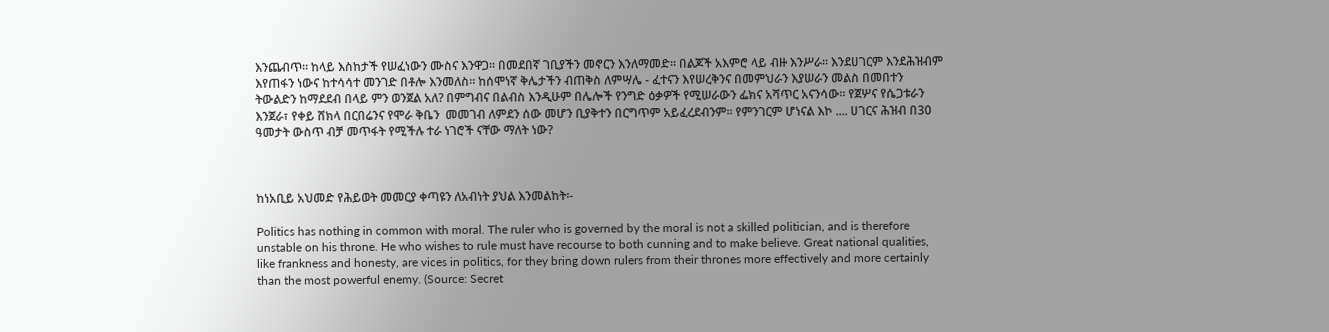እንጨብጥ፡፡ ከላይ እስከታች የሠፈነውን ሙስና እንዋጋ፡፡ በመደበኛ ገቢያችን መኖርን እንለማመድ፡፡ በልጆች አእምሮ ላይ ብዙ እንሥራ፡፡ እንደሀገርም እንደሕዝብም እየጠፋን ነውና ከተሳሳተ መንገድ በቶሎ እንመለስ፡፡ ከሰሞነኛ ቅሌታችን ብጠቅስ ለምሣሌ - ፈተናን እየሠረቅንና በመምህራን እያሠራን መልስ በመበተን ትውልድን ከማደደብ በላይ ምን ወንጀል አለ? በምግብና በልብስ እንዲሁም በሌሎች የንግድ ዕቃዎች የሚሠራውን ፌክና አሻጥር አናንሳው፡፡ የጀሦና የሴጋቱራን እንጀራ፣ የቀይ ሸክላ በርበሬንና የሞራ ቅቤን  መመገብ ለምደን ሰው መሆን ቢያቅተን በርግጥም አይፈረደብንም፡፡ የምንገርም ሆነናል እኮ .... ሀገርና ሕዝብ በ30 ዓመታት ውስጥ ብቻ መጥፋት የሚችሉ ተራ ነገሮች ናቸው ማለት ነው?



ከነአቢይ አህመድ የሕይወት መመርያ ቀጣዩን ለአብነት ያህል እንመልከት፡-

Politics has nothing in common with moral. The ruler who is governed by the moral is not a skilled politician, and is therefore unstable on his throne. He who wishes to rule must have recourse to both cunning and to make believe. Great national qualities, like frankness and honesty, are vices in politics, for they bring down rulers from their thrones more effectively and more certainly than the most powerful enemy. (Source: Secret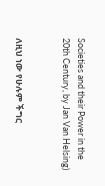Societies and their Power in the 20th Century, by Jan Van Helsing)


ለዚህ ነው የሁሉም ችግር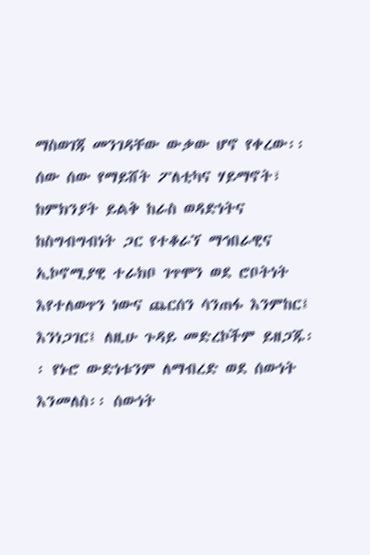ማስወገጃ መንገዳቸው ውቃው ሆኖ የቀረው፡፡ ሰው ሰው የማይሸት ፖለቲካና ሃይማኖት፣ ከምክንያት ይልቅ ከራስ ወዳድነትና ከስግብግብነት ጋር የተቆራኘ ማኅበራዊና ኢኮኖሚያዊ ተራክቦ ገጥሞን ወደ ሮቦትነት እየተለወጥን ነውና ጨርሰን ሳንጠፋ እንምከር፤ እንነጋገር፤ ለዚሁ ጉዳይ መድረኮችም ይዘጋጁ፡፡ የኑሮ ውድነቱንም ለማብረድ ወደ ሰውነት እንመለስ፡፡ ሰውነት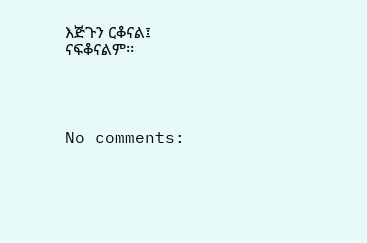እጅጉን ርቆናል፤ ናፍቆናልም፡፡




No comments: